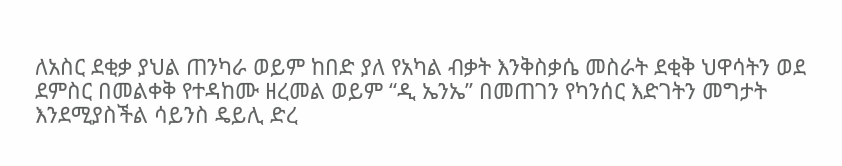ለአስር ደቂቃ ያህል ጠንካራ ወይም ከበድ ያለ የአካል ብቃት እንቅስቃሴ መስራት ደቂቅ ህዋሳትን ወደ ደምስር በመልቀቅ የተዳከሙ ዘረመል ወይም “ዲ ኤንኤ” በመጠገን የካንሰር እድገትን መግታት እንደሚያስችል ሳይንስ ዴይሊ ድረ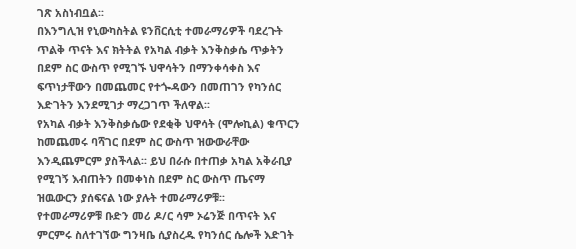ገጽ አስነብቧል፡፡
በእንግሊዝ የኒውካስትል ዩንቨርሲቲ ተመራማሪዎች ባደረጉት ጥልቅ ጥናት እና ክትትል የአካል ብቃት እንቅስቃሴ ጥቃትን በደም ስር ውስጥ የሚገኙ ህዋሳትን በማንቀሳቀስ እና ፍጥነታቸውን በመጨመር የተጐዳውን በመጠገን የካንሰር እድገትን እንደሚገታ ማረጋገጥ ችለዋል፡፡
የአካል ብቃት እንቅስቃሴው የደቂቅ ህዋሳት (ሞሎኪል) ቁጥርን ከመጨመሩ ባሻገር በደም ስር ውስጥ ዝውውራቸው እንዲጨምርም ያስችላል፡፡ ይህ በራሱ በተጠቃ አካል አቅራቢያ የሚገኝ እብጠትን በመቀነስ በደም ስር ውስጥ ጤናማ ዝዉውርን ያሰፍናል ነው ያሉት ተመራማሪዎቹ፡፡
የተመራማሪዎቹ ቡድን መሪ ዶ/ር ሳም ኦሬንጅ በጥናት እና ምርምሩ ስለተገኘው ግንዛቤ ሲያስረዱ የካንሰር ሴሎች እድገት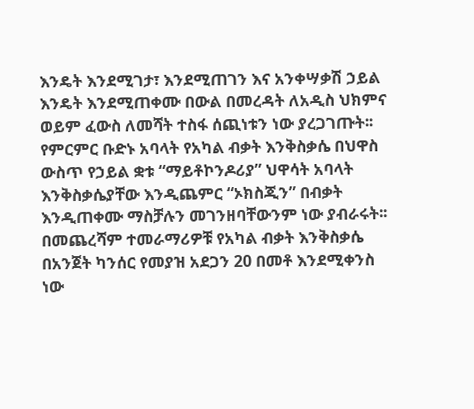እንዴት እንደሚገታ፣ እንደሚጠገን እና አንቀሣቃሽ ኃይል እንዴት እንደሚጠቀሙ በውል በመረዳት ለአዲስ ህክምና ወይም ፈውስ ለመሻት ተስፋ ሰጪነቱን ነው ያረጋገጡት፡፡
የምርምር ቡድኑ አባላት የአካል ብቃት እንቅስቃሴ በህዋስ ውስጥ የኃይል ቋቱ “ማይቶኮንዶሪያ” ህዋሳት አባላት እንቅስቃሴያቸው እንዲጨምር “ኦክስጂን” በብቃት እንዲጠቀሙ ማስቻሉን መገንዘባቸውንም ነው ያብራሩት፡፡
በመጨረሻም ተመራማሪዎቹ የአካል ብቃት እንቅስቃሴ በአንጀት ካንሰር የመያዝ አደጋን 20 በመቶ እንደሚቀንስ ነው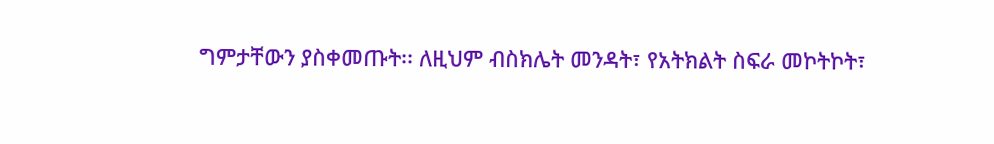ግምታቸውን ያስቀመጡት፡፡ ለዚህም ብስክሌት መንዳት፣ የአትክልት ስፍራ መኮትኮት፣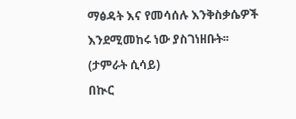ማፅዳት እና የመሳሰሉ እንቅስቃሴዎች እንደሚመከሩ ነው ያስገነዘቡት፡፡
(ታምራት ሲሳይ)
በኲር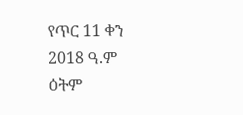የጥር 11 ቀን 2018 ዓ.ም ዕትም